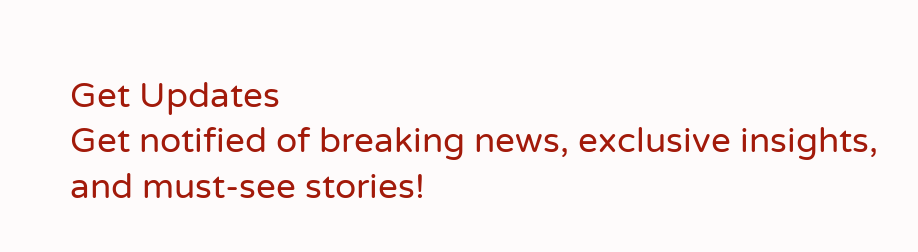Get Updates
Get notified of breaking news, exclusive insights, and must-see stories!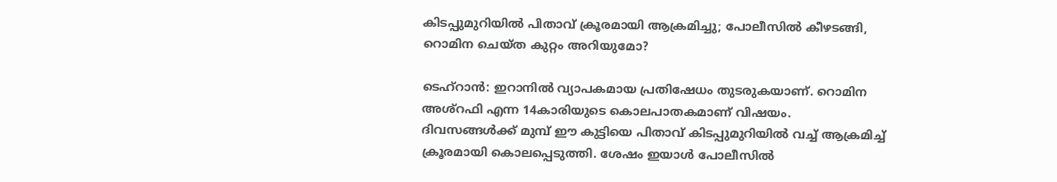കിടപ്പുമുറിയില്‍ പിതാവ് ക്രൂരമായി ആക്രമിച്ചു; പോലീസില്‍ കീഴടങ്ങി, റൊമിന ചെയ്ത കുറ്റം അറിയുമോ?

ടെഹ്‌റാന്‍: ഇറാനില്‍ വ്യാപകമായ പ്രതിഷേധം തുടരുകയാണ്. റൊമിന അശ്‌റഫി എന്ന 14കാരിയുടെ കൊലപാതകമാണ് വിഷയം. ദിവസങ്ങള്‍ക്ക് മുമ്പ് ഈ കുട്ടിയെ പിതാവ് കിടപ്പുമുറിയില്‍ വച്ച് ആക്രമിച്ച് ക്രൂരമായി കൊലപ്പെടുത്തി. ശേഷം ഇയാള്‍ പോലീസില്‍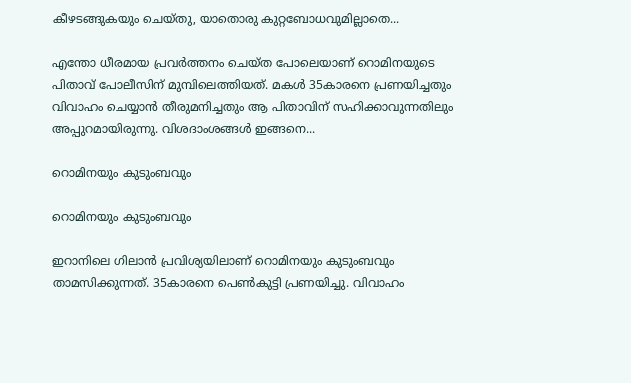കീഴടങ്ങുകയും ചെയ്തു, യാതൊരു കുറ്റബോധവുമില്ലാതെ...

എന്തോ ധീരമായ പ്രവര്‍ത്തനം ചെയ്ത പോലെയാണ് റൊമിനയുടെ പിതാവ് പോലീസിന് മുമ്പിലെത്തിയത്. മകള്‍ 35കാരനെ പ്രണയിച്ചതും വിവാഹം ചെയ്യാന്‍ തീരുമനിച്ചതും ആ പിതാവിന് സഹിക്കാവുന്നതിലും അപ്പുറമായിരുന്നു. വിശദാംശങ്ങള്‍ ഇങ്ങനെ...

റൊമിനയും കുടുംബവും

റൊമിനയും കുടുംബവും

ഇറാനിലെ ഗിലാന്‍ പ്രവിശ്യയിലാണ് റൊമിനയും കുടുംബവും താമസിക്കുന്നത്. 35കാരനെ പെണ്‍കുട്ടി പ്രണയിച്ചു. വിവാഹം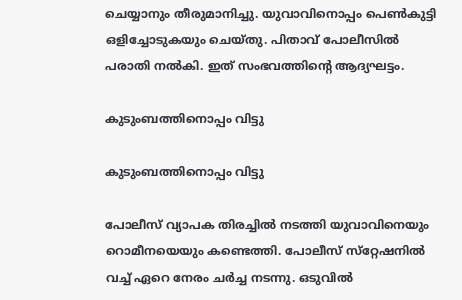ചെയ്യാനും തീരുമാനിച്ചു. യുവാവിനൊപ്പം പെണ്‍കുട്ടി ഒളിച്ചോടുകയും ചെയ്തു. പിതാവ് പോലീസില്‍ പരാതി നല്‍കി. ഇത് സംഭവത്തിന്റെ ആദ്യഘട്ടം.

കുടുംബത്തിനൊപ്പം വിട്ടു

കുടുംബത്തിനൊപ്പം വിട്ടു

പോലീസ് വ്യാപക തിരച്ചില്‍ നടത്തി യുവാവിനെയും റൊമീനയെയും കണ്ടെത്തി. പോലീസ് സ്‌റ്റേഷനില്‍ വച്ച് ഏറെ നേരം ചര്‍ച്ച നടന്നു. ഒടുവില്‍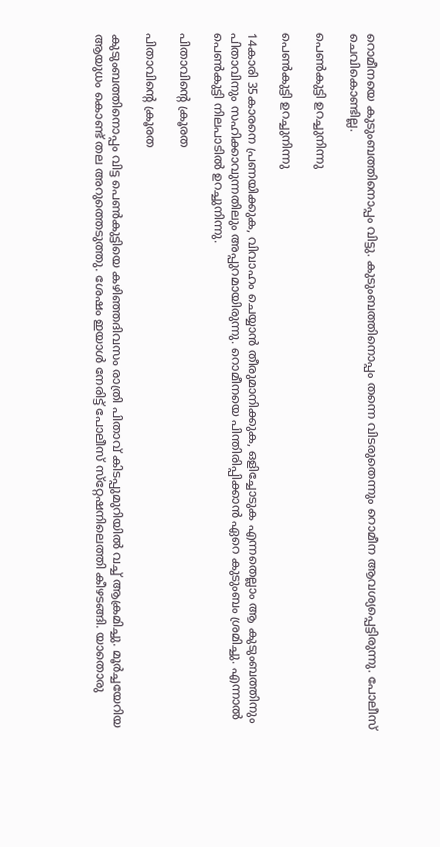റൊമീനയെ കുടുംബത്തിനൊപ്പം വിട്ടു. കുടുംബത്തിനൊപ്പം തന്നെ വിടരുതെന്നും റൊമീന ആവശ്യപ്പെട്ടിരുന്നു. പോലീസ് ചെവികൊണ്ടില്ല.

പെണ്‍കുട്ടി ഉറച്ചുനിന്നു

പെണ്‍കുട്ടി ഉറച്ചുനിന്നു

14കാരി 35കാരനെ പ്രണയിക്കുക, വിവാഹം ചെയ്യാന്‍ തീരുമാനിക്കുക, ഒളിച്ചോടുക എന്നതെല്ലാം ആ കുടുംബത്തിനും പിതാവിനും സഹിക്കാവുന്നതിലും അപ്പുറമായിരുന്നു. റൊമീനയെ പിന്തിരിപ്പിക്കാന്‍ ഏറെ കുടുംബം ശ്രമിച്ചു. എന്നാല്‍ പെണ്‍കുട്ടി നിലപാടില്‍ ഉറച്ചുനിന്നു.

പിതാവിന്റെ ക്രൂരത

പിതാവിന്റെ ക്രൂരത

കുടുംബത്തിനൊപ്പം വിട്ട പെണ്‍കുട്ടിയെ കഴിഞ്ഞദിവസം രാത്രി പിതാവ് കിടപ്പുമുറിയില്‍ വച്ച് ആക്രമിച്ചു. മൂര്‍ച്ചയേറിയ ആയുധം കൊണ്ട് തല അറുത്തെടുത്തു. ശേഷം ഇയാള്‍ നേരിട്ട് പോലീസ് സ്‌റ്റേഷനിലെത്തി കീഴടങ്ങി. യാതൊരു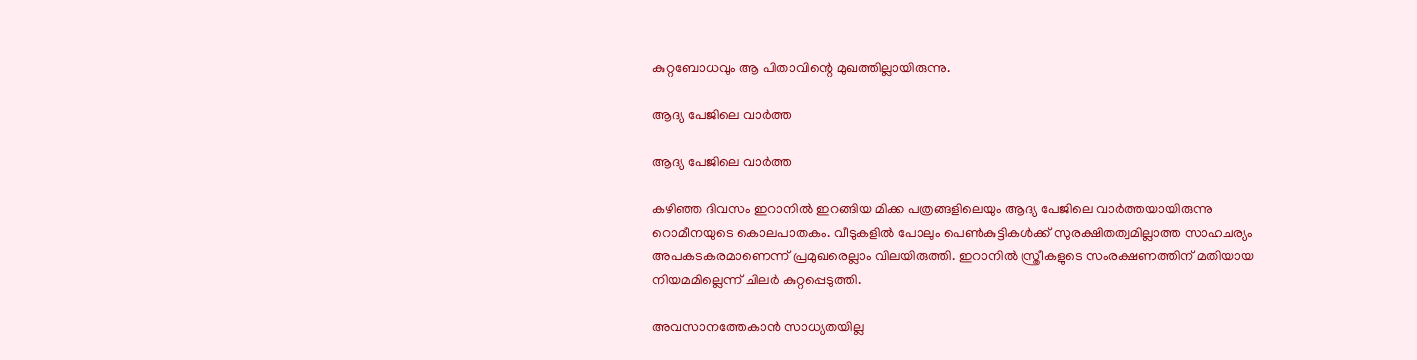കുറ്റബോധവും ആ പിതാവിന്റെ മുഖത്തില്ലായിരുന്നു.

ആദ്യ പേജിലെ വാര്‍ത്ത

ആദ്യ പേജിലെ വാര്‍ത്ത

കഴിഞ്ഞ ദിവസം ഇറാനില്‍ ഇറങ്ങിയ മിക്ക പത്രങ്ങളിലെയും ആദ്യ പേജിലെ വാര്‍ത്തയായിരുന്നു റൊമീനയുടെ കൊലപാതകം. വീടുകളില്‍ പോലും പെണ്‍കുട്ടികള്‍ക്ക് സുരക്ഷിതത്വമില്ലാത്ത സാഹചര്യം അപകടകരമാണെന്ന് പ്രമുഖരെല്ലാം വിലയിരുത്തി. ഇറാനില്‍ സ്ത്രീകളുടെ സംരക്ഷണത്തിന് മതിയായ നിയമമില്ലെന്ന് ചിലര്‍ കുറ്റപ്പെടുത്തി.

അവസാനത്തേകാന്‍ സാധ്യതയില്ല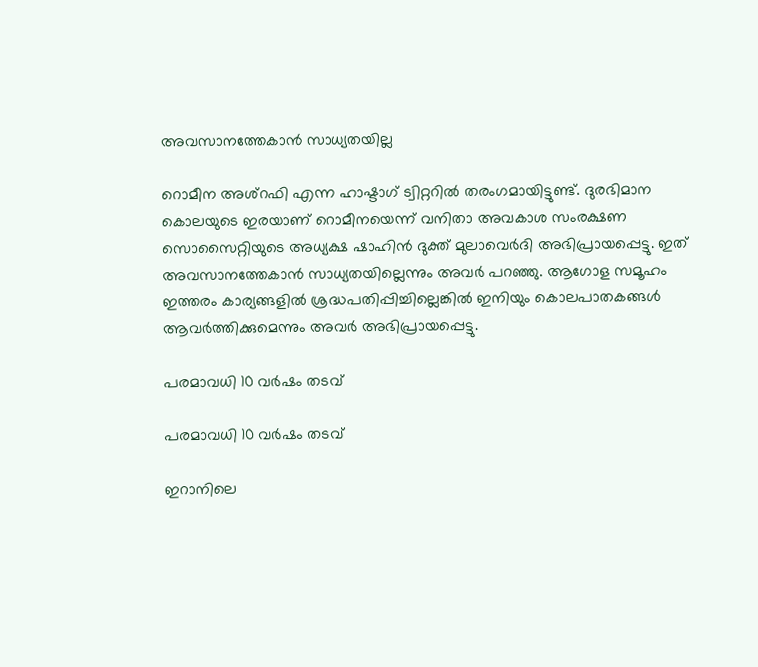അവസാനത്തേകാന്‍ സാധ്യതയില്ല

റൊമീന അശ്‌റഫി എന്ന ഹാഷ്ടാഗ് ട്വിറ്ററില്‍ തരംഗമായിട്ടുണ്ട്. ദുരഭിമാന കൊലയുടെ ഇരയാണ് റൊമീനയെന്ന് വനിതാ അവകാശ സംരക്ഷണ സൊസൈറ്റിയുടെ അധ്യക്ഷ ഷാഹിന്‍ ദുക്ത് മുലാവെര്‍ദി അഭിപ്രായപ്പെട്ടു. ഇത് അവസാനത്തേകാന്‍ സാധ്യതയില്ലെന്നും അവര്‍ പറഞ്ഞു. ആഗോള സമൂഹം ഇത്തരം കാര്യങ്ങളില്‍ ശ്രദ്ധപതിപ്പിച്ചില്ലെങ്കില്‍ ഇനിയും കൊലപാതകങ്ങള്‍ ആവര്‍ത്തിക്കുമെന്നും അവര്‍ അഭിപ്രായപ്പെട്ടു.

പരമാവധി 10 വര്‍ഷം തടവ്

പരമാവധി 10 വര്‍ഷം തടവ്

ഇറാനിലെ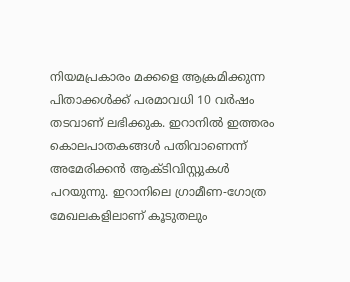നിയമപ്രകാരം മക്കളെ ആക്രമിക്കുന്ന പിതാക്കള്‍ക്ക് പരമാവധി 10 വര്‍ഷം തടവാണ് ലഭിക്കുക. ഇറാനില്‍ ഇത്തരം കൊലപാതകങ്ങള്‍ പതിവാണെന്ന് അമേരിക്കന്‍ ആക്ടിവിസ്റ്റുകള്‍ പറയുന്നു. ഇറാനിലെ ഗ്രാമീണ-ഗോത്ര മേഖലകളിലാണ് കൂടുതലും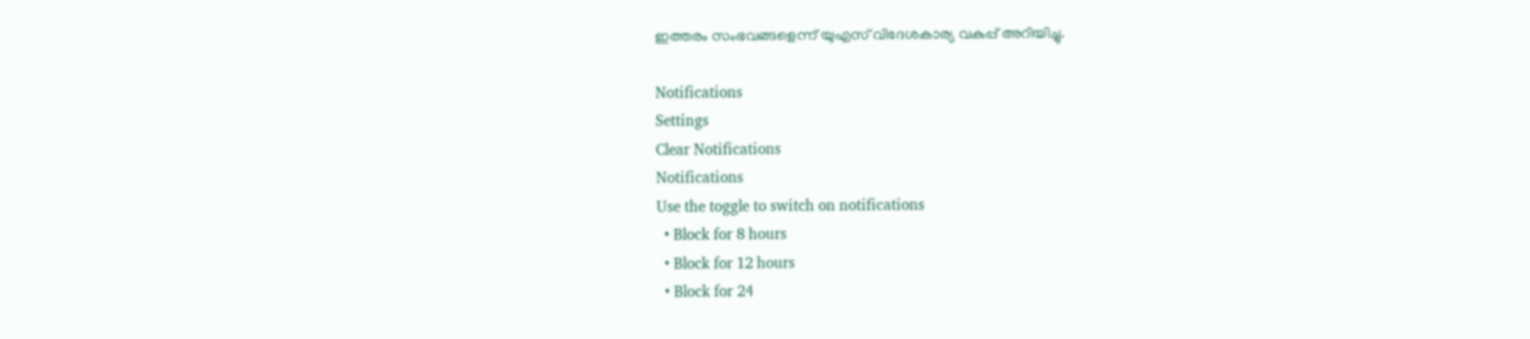ഇത്തരം സംഭവങ്ങളെന്ന് യുഎസ് വിദേശകാര്യ വകുപ്പ് അറിയിച്ചു.

Notifications
Settings
Clear Notifications
Notifications
Use the toggle to switch on notifications
  • Block for 8 hours
  • Block for 12 hours
  • Block for 24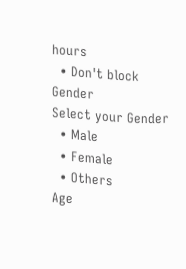hours
  • Don't block
Gender
Select your Gender
  • Male
  • Female
  • Others
Age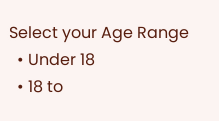Select your Age Range
  • Under 18
  • 18 to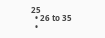25
  • 26 to 35
  •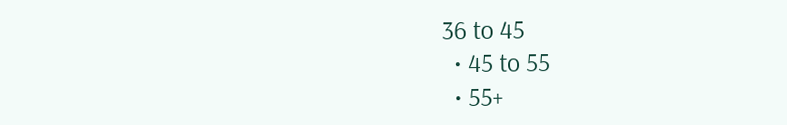36 to 45
  • 45 to 55
  • 55+